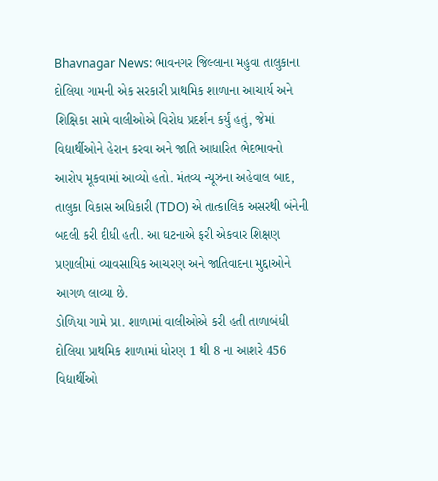Bhavnagar News: ભાવનગર જિલ્લાના મહુવા તાલુકાના દોલિયા ગામની એક સરકારી પ્રાથમિક શાળાના આચાર્ય અને શિક્ષિકા સામે વાલીઓએ વિરોધ પ્રદર્શન કર્યું હતું, જેમાં વિદ્યાર્થીઓને હેરાન કરવા અને જાતિ આધારિત ભેદભાવનો આરોપ મૂકવામાં આવ્યો હતો. મંતવ્ય ન્યૂઝના અહેવાલ બાદ, તાલુકા વિકાસ અધિકારી (TDO) એ તાત્કાલિક અસરથી બંનેની બદલી કરી દીધી હતી. આ ઘટનાએ ફરી એકવાર શિક્ષણ પ્રણાલીમાં વ્યાવસાયિક આચરણ અને જાતિવાદના મુદ્દાઓને આગળ લાવ્યા છે.
ડોળિયા ગામે પ્રા. શાળામાં વાલીઓએ કરી હતી તાળાબંધી
દોલિયા પ્રાથમિક શાળામાં ધોરણ 1 થી 8 ના આશરે 456 વિદ્યાર્થીઓ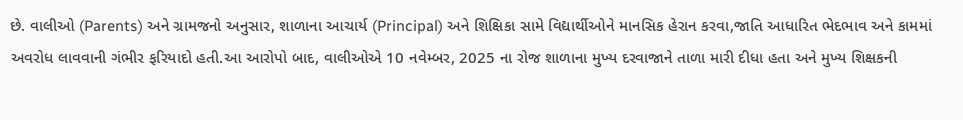છે. વાલીઓ (Parents) અને ગ્રામજનો અનુસાર, શાળાના આચાર્ય (Principal) અને શિક્ષિકા સામે વિદ્યાર્થીઓને માનસિક હેરાન કરવા,જાતિ આધારિત ભેદભાવ અને કામમાં અવરોધ લાવવાની ગંભીર ફરિયાદો હતી.આ આરોપો બાદ, વાલીઓએ 10 નવેમ્બર, 2025 ના રોજ શાળાના મુખ્ય દરવાજાને તાળા મારી દીધા હતા અને મુખ્ય શિક્ષકની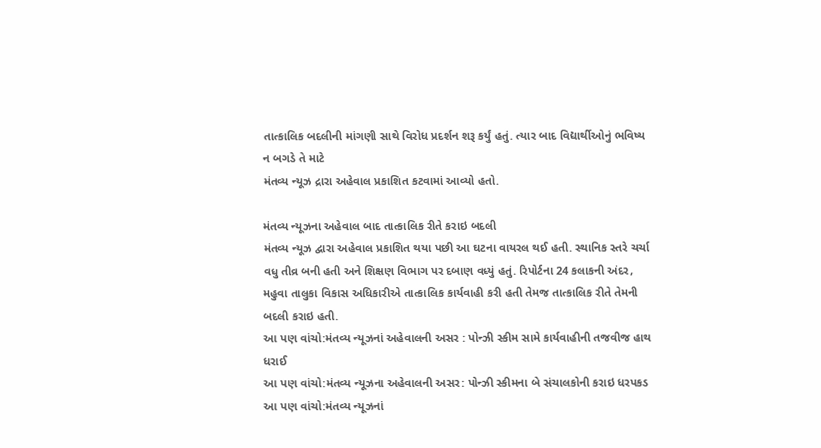તાત્કાલિક બદલીની માંગણી સાથે વિરોધ પ્રદર્શન શરૂ કર્યું હતું. ત્યાર બાદ વિદ્યાર્થીઓનું ભવિષ્ય ન બગડે તે માટે
મંતવ્ય ન્યૂઝ દ્રારા અહેવાલ પ્રકાશિત કટવામાં આવ્યો હતો.

મંતવ્ય ન્યૂઝના અહેવાલ બાદ તાત્કાલિક રીતે કરાઇ બદલી
મંતવ્ય ન્યૂઝ દ્વારા અહેવાલ પ્રકાશિત થયા પછી આ ઘટના વાયરલ થઈ હતી. સ્થાનિક સ્તરે ચર્ચા વધુ તીવ્ર બની હતી અને શિક્ષણ વિભાગ પર દબાણ વધ્યું હતું. રિપોર્ટના 24 કલાકની અંદર, મહુવા તાલુકા વિકાસ અધિકારીએ તાત્કાલિક કાર્યવાહી કરી હતી તેમજ તાત્કાલિક રીતે તેમની બદલી કરાઇ હતી.
આ પણ વાંચો:મંતવ્ય ન્યૂઝનાં અહેવાલની અસર : પોન્ઝી સ્કીમ સામે કાર્યવાહીની તજવીજ હાથ ધરાઈ
આ પણ વાંચો:મંતવ્ય ન્યૂઝના અહેવાલની અસર: પોન્ઝી સ્કીમના બે સંચાલકોની કરાઇ ધરપકડ
આ પણ વાંચો:મંતવ્ય ન્યૂઝનાં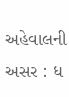અહેવાલની અસર : ધ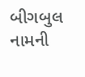બીગબુલ નામની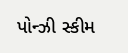પોન્ઝી સ્કીમ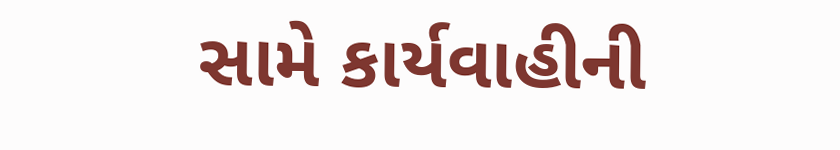સામે કાર્યવાહીની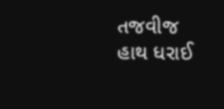તજવીજ હાથ ધરાઈ